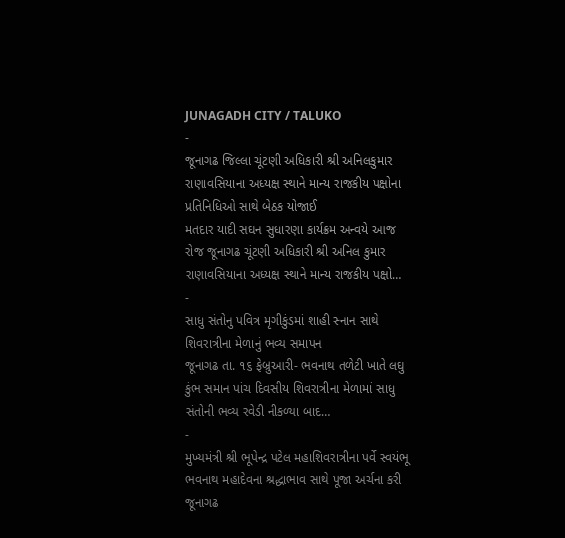JUNAGADH CITY / TALUKO
-
જૂનાગઢ જિલ્લા ચૂંટણી અધિકારી શ્રી અનિલકુમાર રાણાવસિયાના અધ્યક્ષ સ્થાને માન્ય રાજકીય પક્ષોના પ્રતિનિધિઓ સાથે બેઠક યોજાઈ
મતદાર યાદી સઘન સુધારણા કાર્યક્રમ અન્વયે આજ રોજ જૂનાગઢ ચૂંટણી અધિકારી શ્રી અનિલ કુમાર રાણાવસિયાના અધ્યક્ષ સ્થાને માન્ય રાજકીય પક્ષો…
-
સાધુ સંતોનુ પવિત્ર મૃગીકુંડમાં શાહી સ્નાન સાથે શિવરાત્રીના મેળાનું ભવ્ય સમાપન
જૂનાગઢ તા. ૧૬ ફેબ્રુઆરી- ભવનાથ તળેટી ખાતે લઘુ કુંભ સમાન પાંચ દિવસીય શિવરાત્રીના મેળામાં સાધુ સંતોની ભવ્ય રવેડી નીકળ્યા બાદ…
-
મુખ્યમંત્રી શ્રી ભૂપેન્દ્ર પટેલ મહાશિવરાત્રીના પર્વે સ્વયંભૂ ભવનાથ મહાદેવના શ્રદ્ધાભાવ સાથે પૂજા અર્ચના કરી
જૂનાગઢ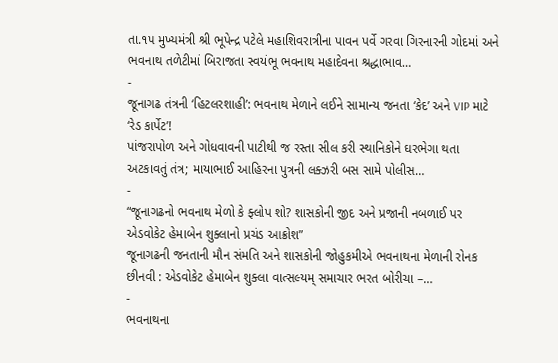તા.૧૫ મુખ્યમંત્રી શ્રી ભૂપેન્દ્ર પટેલે મહાશિવરાત્રીના પાવન પર્વે ગરવા ગિરનારની ગોદમાં અને ભવનાથ તળેટીમાં બિરાજતા સ્વયંભૂ ભવનાથ મહાદેવના શ્રદ્ધાભાવ…
-
જૂનાગઢ તંત્રની ‘હિટલરશાહી’: ભવનાથ મેળાને લઈને સામાન્ય જનતા ‘કેદ’ અને VIP માટે ‘રેડ કાર્પેટ’!
પાંજરાપોળ અને ગોધવાવની પાટીથી જ રસ્તા સીલ કરી સ્થાનિકોને ઘરભેગા થતા અટકાવતું તંત્ર; માયાભાઈ આહિરના પુત્રની લક્ઝરી બસ સામે પોલીસ…
-
“જૂનાગઢનો ભવનાથ મેળો કે ફ્લોપ શો? શાસકોની જીદ અને પ્રજાની નબળાઈ પર એડવોકેટ હેમાબેન શુક્લાનો પ્રચંડ આક્રોશ”
જૂનાગઢની જનતાની મૌન સંમતિ અને શાસકોની જોહુકમીએ ભવનાથના મેળાની રોનક છીનવી : એડવોકેટ હેમાબેન શુક્લા વાત્સલ્યમ્ સમાચાર ભરત બોરીચા –…
-
ભવનાથના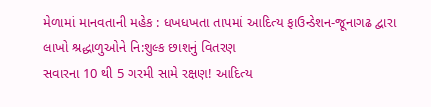મેળામાં માનવતાની મહેક : ધખધખતા તાપમાં આદિત્ય ફાઉન્ડેશન-જૂનાગઢ દ્વારા લાખો શ્રદ્ધાળુઓને નિ:શુલ્ક છાશનું વિતરણ
સવારના 10 થી 5 ગરમી સામે રક્ષણ! આદિત્ય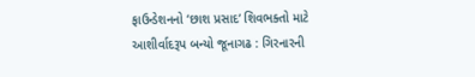ફાઉન્ડેશનનો ‘છાશ પ્રસાદ’ શિવભક્તો માટે આશીર્વાદરૂપ બન્યો જૂનાગઢ : ગિરનારની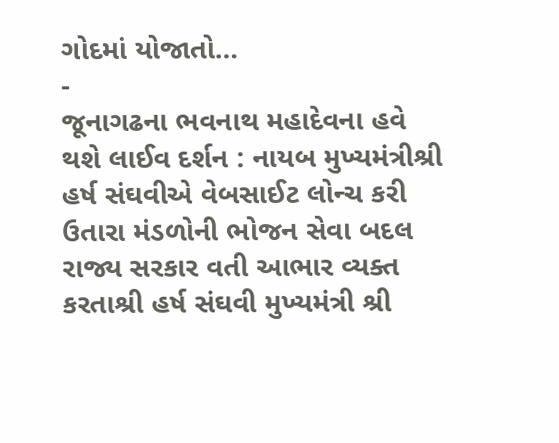ગોદમાં યોજાતો…
-
જૂનાગઢના ભવનાથ મહાદેવના હવે થશે લાઈવ દર્શન : નાયબ મુખ્યમંત્રીશ્રી હર્ષ સંઘવીએ વેબસાઈટ લોન્ચ કરી
ઉતારા મંડળોની ભોજન સેવા બદલ રાજ્ય સરકાર વતી આભાર વ્યક્ત કરતાશ્રી હર્ષ સંઘવી મુખ્યમંત્રી શ્રી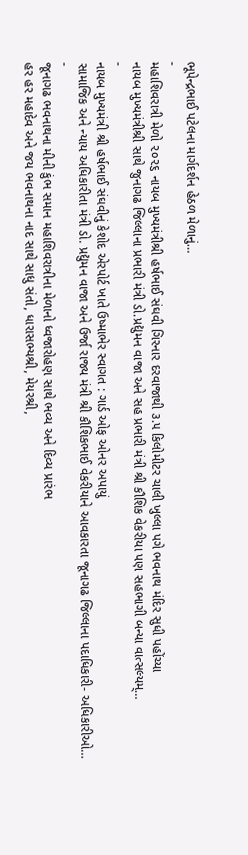ભૂપેન્દ્રભાઈ પટેલના માર્ગદર્શન હેઠળ મેળાનું…
-
મહાશિવરાત્રી મેળો ૨૦૨૬ નાયબ મુખ્યમંત્રીશ્રી હર્ષભાઈ સંઘવી ગિરનાર દરવાજાથી ૩.૫ કિલોમીટર ચાલી ખુલ્લા પગે ભવનાથ મંદિર સુધી પહોંચ્યા
નાયબ મુખ્યમંત્રીશ્રી સાથે જુનાગઢ જિલ્લાના પ્રભારી મંત્રી ડો.પ્રદ્યુમન વાજા અને સહ પ્રભારી મંત્રી શ્રી કૌશિક વેકરીયા પણ સહભાગી બન્યા વાત્સલ્યમ્…
-
નાયબ મુખ્યમંત્રી શ્રી હર્ષભાઈ સંઘવીનું કેશોદ એરપોર્ટ ખાતે ઉષ્માભેર સ્વાગત : ગાર્ડ ઓફ ઓનર અપાયું
સામાજિક અને ન્યાય અધિકારીતા મંત્રી ડો. પ્રદ્યુમન વાજા અને ઉર્જા રાજ્ય મંત્રી શ્રી કૌશિકભાઈ વેકરીયાને આવકારતા જૂનાગઢ જિલ્લાના પદાધિકારી- અધિકારીઓ…
-
જૂનાગઢ ભવનાથના મીની કુંભ સમાન મહાશિવરાત્રીના મેળાનો ધ્વજારોહણ સાથે ભવ્ય અને દિવ્ય પ્રારંભ
હર હર મહાદેવ અને જય ભવનાથના નાદ સાથે સાધુ સંતો, ધારાસભ્યશ્રી, મેયરશ્રી,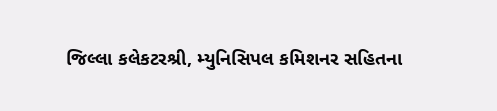જિલ્લા કલેકટરશ્રી, મ્યુનિસિપલ કમિશનર સહિતના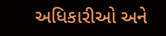અધિકારીઓ અને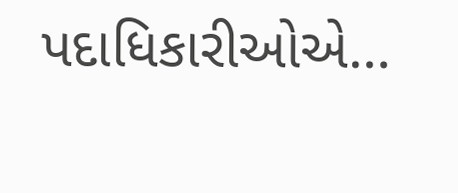પદાધિકારીઓએ…